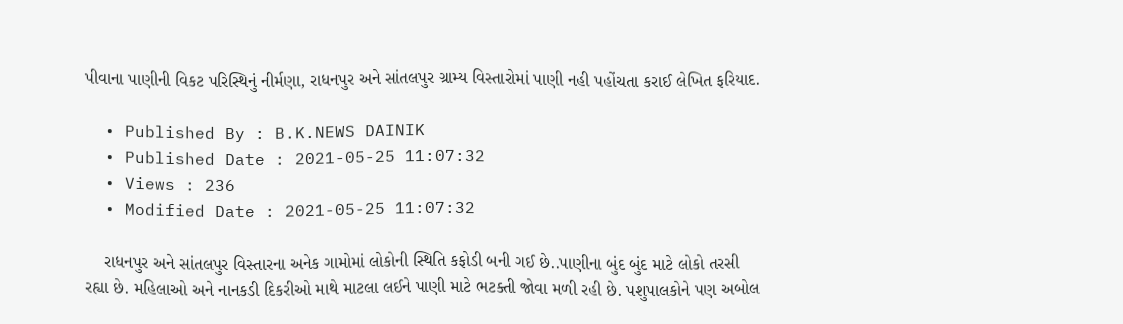પીવાના પાણીની વિકટ પરિસ્થિનું નીર્મણા, રાધનપુર અને સાંતલપુર ગ્રામ્ય વિસ્તારોમાં પાણી નહી પહોંચતા કરાઈ લેખિત ફરિયાદ.

  • Published By : B.K.NEWS DAINIK
  • Published Date : 2021-05-25 11:07:32
  • Views : 236
  • Modified Date : 2021-05-25 11:07:32

    રાધનપુર અને સાંતલપુર વિસ્તારના અનેક ગામોમાં લોકોની સ્થિતિ કફોડી બની ગઈ છે..પાણીના બુંદ બુંદ માટે લોકો તરસી રહ્યા છે. મહિલાઓ અને નાનકડી દિકરીઓ માથે માટલા લઈને પાણી માટે ભટક્તી જોવા મળી રહી છે. પશુપાલકોને પણ અબોલ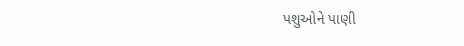પશુઓને પાણી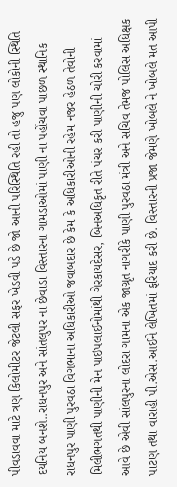પીવડાવવા માટે ત્રણ કિલોમીટર જેટલી સફર ખેડવી પડે છે જો આની પરિસ્થિતિ રહી તો હજુ પણ લોકોની સ્થિતિ દયનિય બનશે..રાધનપુર અને સાંતલુપર ના છેવાડા વિસ્તારના ગામડાઓમાં પાણી ના પહોંચવા પાછળ સ્થાનિક રાધનપુર પાણી પુરવઠા વિગભાના અધિકારીઓ જવાબદાર છે કેમ કે અધિકારીઓની રહેમ નજર હેઠળ તેવોની મિલીભગતથી પાણીની મેન પાઇપલાઈનોમાંથી ગેરકાયદેસર, બિનઅધિકૃત રીતે પંચર કરી પાણીની ચોરી કરવામાં આવે છે એવી સાંલપુરના લોદરા ગામના એક જાગ્રૃત નાગરીકે પાણી પુરવઠા મંત્રી અને સચિવ તેમજ પોલિસ અધિક્ષક પાટણ તથા વારાહી પી.એસ.આઈને લેખિતમાં ફરિયાદ કરી છે. વિસ્તારની પ્રજા જેમણે ખોબલે ને ખોબલે મત આપી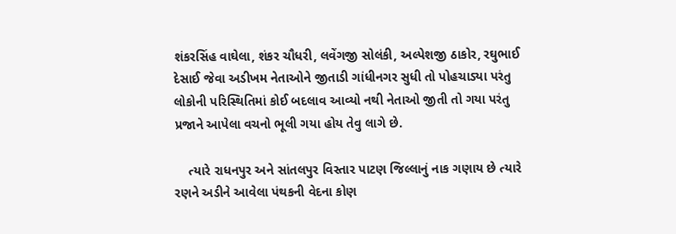શંકરસિંહ વાઘેલા, શંકર ચૌધરી, લવેંગજી સોલંકી, અલ્પેશજી ઠાકોર, રઘુભાઈ દેસાઈ જેવા અડીખમ નેતાઓને જીતાડી ગાંધીનગર સુધી તો પોહચાડ્યા પરંતુ લોકોની પરિસ્થિતિમાં કોઈ બદલાવ આવ્યો નથી નેતાઓ જીતી તો ગયા પરંતુ પ્રજાને આપેલા વચનો ભૂલી ગયા હોય તેવુ લાગે છે.

    ત્યારે રાધનપુર અને સાંતલપુર વિસ્તાર પાટણ જિલ્લાનું નાક ગણાય છે ત્યારે રણને અડીને આવેલા પંથકની વેદના કોણ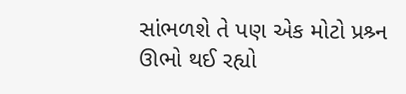સાંભળશે તે પણ એક મોટો પ્રશ્ર્ન ઊભો થઈ રહ્યો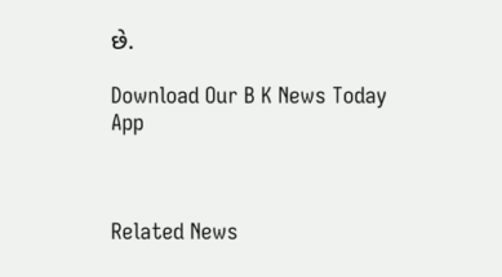છે.

Download Our B K News Today App



Related News